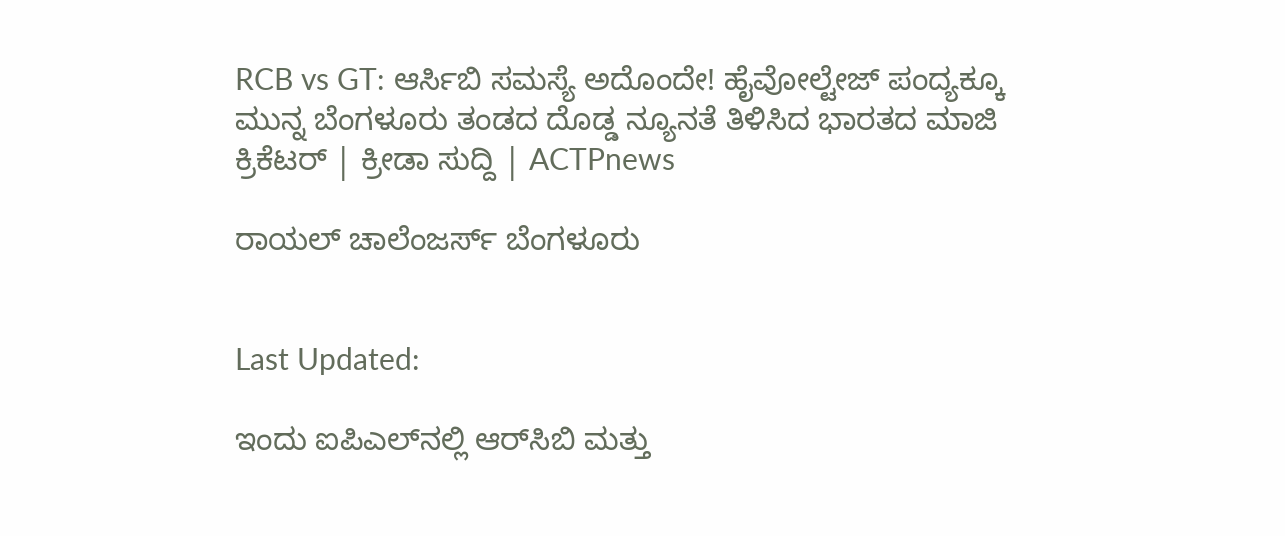RCB vs GT: ಆರ್ಸಿಬಿ ಸಮಸ್ಯೆ ಅದೊಂದೇ! ಹೈವೋಲ್ಟೇಜ್ ಪಂದ್ಯಕ್ಕೂ ಮುನ್ನ ಬೆಂಗಳೂರು ತಂಡದ ದೊಡ್ಡ ನ್ಯೂನತೆ ತಿಳಿಸಿದ ಭಾರತದ ಮಾಜಿ ಕ್ರಿಕೆಟರ್ | ಕ್ರೀಡಾ ಸುದ್ದಿ | ACTPnews

ರಾಯಲ್ ಚಾಲೆಂಜರ್ಸ್ ಬೆಂಗಳೂರು


Last Updated:

ಇಂದು ಐಪಿಎಲ್‌ನಲ್ಲಿ ಆರ್‌ಸಿಬಿ ಮತ್ತು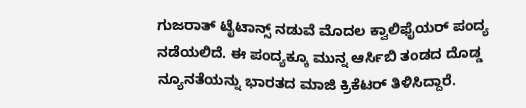ಗುಜರಾತ್ ಟೈಟಾನ್ಸ್ ನಡುವೆ ಮೊದಲ ಕ್ವಾಲಿಫೈಯರ್ ಪಂದ್ಯ ನಡೆಯಲಿದೆ. ಈ ಪಂದ್ಯಕ್ಕೂ ಮುನ್ನ ಆರ್ಸಿಬಿ ತಂಡದ ದೊಡ್ಡ ನ್ಯೂನತೆಯನ್ನು ಭಾರತದ ಮಾಜಿ ಕ್ರಿಕೆಟರ್ ತಿಳಿಸಿದ್ದಾರೆ.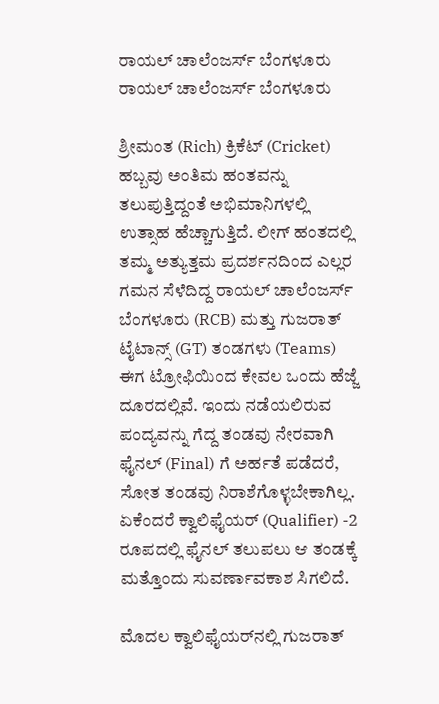ರಾಯಲ್ ಚಾಲೆಂಜರ್ಸ್ ಬೆಂಗಳೂರು
ರಾಯಲ್ ಚಾಲೆಂಜರ್ಸ್ ಬೆಂಗಳೂರು

ಶ್ರೀಮಂತ (Rich) ಕ್ರಿಕೆಟ್ (Cricket) ಹಬ್ಬವು ಅಂತಿಮ ಹಂತವನ್ನು ತಲುಪುತ್ತಿದ್ದಂತೆ ಅಭಿಮಾನಿಗಳಲ್ಲಿ ಉತ್ಸಾಹ ಹೆಚ್ಚಾಗುತ್ತಿದೆ. ಲೀಗ್ ಹಂತದಲ್ಲಿ ತಮ್ಮ ಅತ್ಯುತ್ತಮ ಪ್ರದರ್ಶನದಿಂದ ಎಲ್ಲರ ಗಮನ ಸೆಳೆದಿದ್ದ ರಾಯಲ್ ಚಾಲೆಂಜರ್ಸ್ ಬೆಂಗಳೂರು (RCB) ಮತ್ತು ಗುಜರಾತ್ ಟೈಟಾನ್ಸ್ (GT) ತಂಡಗಳು (Teams) ಈಗ ಟ್ರೋಫಿಯಿಂದ ಕೇವಲ ಒಂದು ಹೆಜ್ಜೆ ದೂರದಲ್ಲಿವೆ. ಇಂದು ನಡೆಯಲಿರುವ ಪಂದ್ಯವನ್ನು ಗೆದ್ದ ತಂಡವು ನೇರವಾಗಿ ಫೈನಲ್‌ (Final) ಗೆ ಅರ್ಹತೆ ಪಡೆದರೆ, ಸೋತ ತಂಡವು ನಿರಾಶೆಗೊಳ್ಳಬೇಕಾಗಿಲ್ಲ. ಏಕೆಂದರೆ ಕ್ವಾಲಿಫೈಯರ್ (Qualifier) -2 ರೂಪದಲ್ಲಿ ಫೈನಲ್ ತಲುಪಲು ಆ ತಂಡಕ್ಕೆ ಮತ್ತೊಂದು ಸುವರ್ಣಾವಕಾಶ ಸಿಗಲಿದೆ.

ಮೊದಲ ಕ್ವಾಲಿಫೈಯರ್‌ನಲ್ಲಿ ಗುಜರಾತ್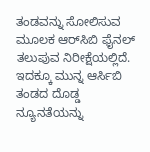ತಂಡವನ್ನು ಸೋಲಿಸುವ ಮೂಲಕ ಆರ್‌ಸಿಬಿ ಫೈನಲ್ ತಲುಪುವ ನಿರೀಕ್ಷೆಯಲ್ಲಿದೆ. ಇದಕ್ಕೂ ಮುನ್ನ ಆರ್ಸಿಬಿ ತಂಡದ ದೊಡ್ಡ ನ್ಯೂನತೆಯನ್ನು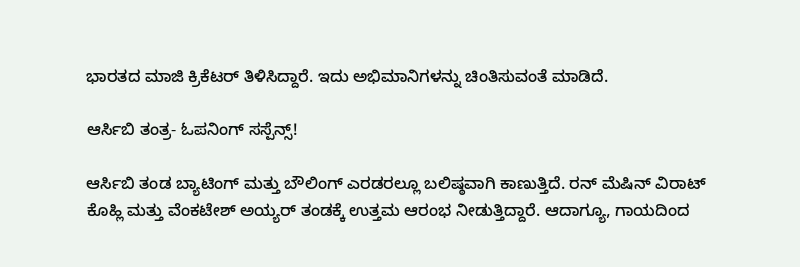ಭಾರತದ ಮಾಜಿ ಕ್ರಿಕೆಟರ್ ತಿಳಿಸಿದ್ದಾರೆ. ಇದು ಅಭಿಮಾನಿಗಳನ್ನು ಚಿಂತಿಸುವಂತೆ ಮಾಡಿದೆ.

ಆರ್ಸಿಬಿ ತಂತ್ರ- ಓಪನಿಂಗ್ ಸಸ್ಪೆನ್ಸ್!

ಆರ್ಸಿಬಿ ತಂಡ ಬ್ಯಾಟಿಂಗ್ ಮತ್ತು ಬೌಲಿಂಗ್ ಎರಡರಲ್ಲೂ ಬಲಿಷ್ಠವಾಗಿ ಕಾಣುತ್ತಿದೆ. ರನ್ ಮೆಷಿನ್ ವಿರಾಟ್ ಕೊಹ್ಲಿ ಮತ್ತು ವೆಂಕಟೇಶ್ ಅಯ್ಯರ್ ತಂಡಕ್ಕೆ ಉತ್ತಮ ಆರಂಭ ನೀಡುತ್ತಿದ್ದಾರೆ. ಆದಾಗ್ಯೂ, ಗಾಯದಿಂದ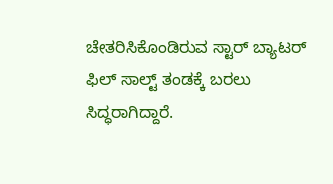ಚೇತರಿಸಿಕೊಂಡಿರುವ ಸ್ಟಾರ್ ಬ್ಯಾಟರ್ ಫಿಲ್ ಸಾಲ್ಟ್ ತಂಡಕ್ಕೆ ಬರಲು ಸಿದ್ಧರಾಗಿದ್ದಾರೆ.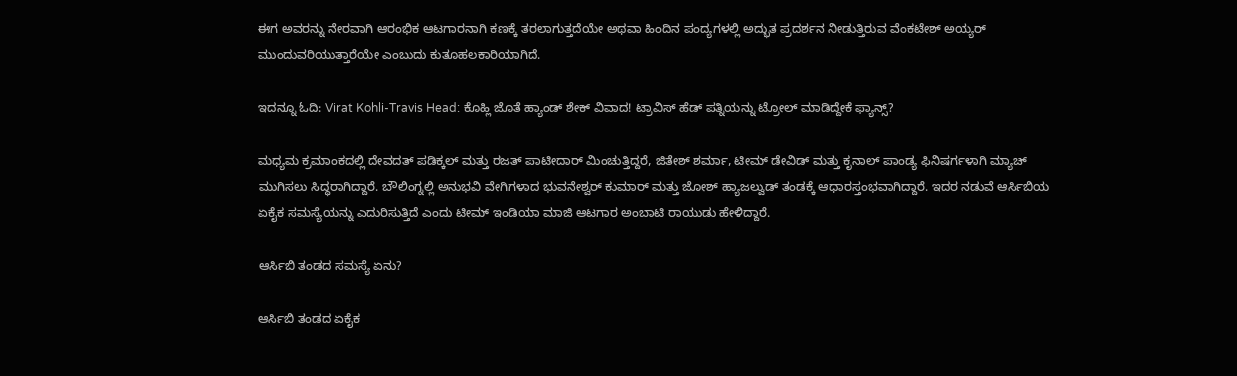ಈಗ ಅವರನ್ನು ನೇರವಾಗಿ ಆರಂಭಿಕ ಆಟಗಾರನಾಗಿ ಕಣಕ್ಕೆ ತರಲಾಗುತ್ತದೆಯೇ ಅಥವಾ ಹಿಂದಿನ ಪಂದ್ಯಗಳಲ್ಲಿ ಅದ್ಭುತ ಪ್ರದರ್ಶನ ನೀಡುತ್ತಿರುವ ವೆಂಕಟೇಶ್ ಅಯ್ಯರ್ ಮುಂದುವರಿಯುತ್ತಾರೆಯೇ ಎಂಬುದು ಕುತೂಹಲಕಾರಿಯಾಗಿದೆ.

ಇದನ್ನೂ ಓದಿ: Virat Kohli-Travis Head: ಕೊಹ್ಲಿ ಜೊತೆ ಹ್ಯಾಂಡ್ ಶೇಕ್ ವಿವಾದ! ಟ್ರಾವಿಸ್ ಹೆಡ್ ಪತ್ನಿಯನ್ನು ಟ್ರೋಲ್ ಮಾಡಿದ್ದೇಕೆ ಫ್ಯಾನ್ಸ್?

ಮಧ್ಯಮ ಕ್ರಮಾಂಕದಲ್ಲಿ ದೇವದತ್ ಪಡಿಕ್ಕಲ್ ಮತ್ತು ರಜತ್ ಪಾಟೀದಾರ್ ಮಿಂಚುತ್ತಿದ್ದರೆ, ಜಿತೇಶ್ ಶರ್ಮಾ, ಟೀಮ್ ಡೇವಿಡ್ ಮತ್ತು ಕೃನಾಲ್ ಪಾಂಡ್ಯ ಫಿನಿಷರ್ಗಳಾಗಿ ಮ್ಯಾಚ್ ಮುಗಿಸಲು ಸಿದ್ಧರಾಗಿದ್ದಾರೆ. ಬೌಲಿಂಗ್ನಲ್ಲಿ ಅನುಭವಿ ವೇಗಿಗಳಾದ ಭುವನೇಶ್ವರ್ ಕುಮಾರ್ ಮತ್ತು ಜೋಶ್ ಹ್ಯಾಜಲ್ವುಡ್ ತಂಡಕ್ಕೆ ಆಧಾರಸ್ತಂಭವಾಗಿದ್ದಾರೆ. ಇದರ ನಡುವೆ ಆರ್ಸಿಬಿಯ ಏಕೈಕ ಸಮಸ್ಯೆಯನ್ನು ಎದುರಿಸುತ್ತಿದೆ ಎಂದು ಟೀಮ್ ಇಂಡಿಯಾ ಮಾಜಿ ಆಟಗಾರ ಅಂಬಾಟಿ ರಾಯುಡು ಹೇಳಿದ್ದಾರೆ.

ಆರ್ಸಿಬಿ ತಂಡದ ಸಮಸ್ಯೆ ಏನು?

ಆರ್ಸಿಬಿ ತಂಡದ ಏಕೈಕ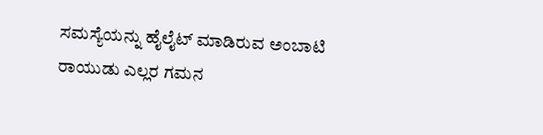ಸಮಸ್ಯೆಯನ್ನು ಹೈಲೈಟ್ ಮಾಡಿರುವ ಅಂಬಾಟಿ ರಾಯುಡು ಎಲ್ಲರ ಗಮನ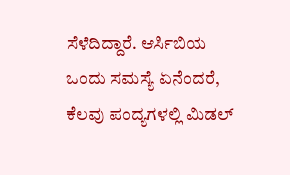ಸೆಳೆದಿದ್ದಾರೆ. ಆರ್ಸಿಬಿಯ ಒಂದು ಸಮಸ್ಯೆ ಏನೆಂದರೆ, ಕೆಲವು ಪಂದ್ಯಗಳಲ್ಲಿ ಮಿಡಲ್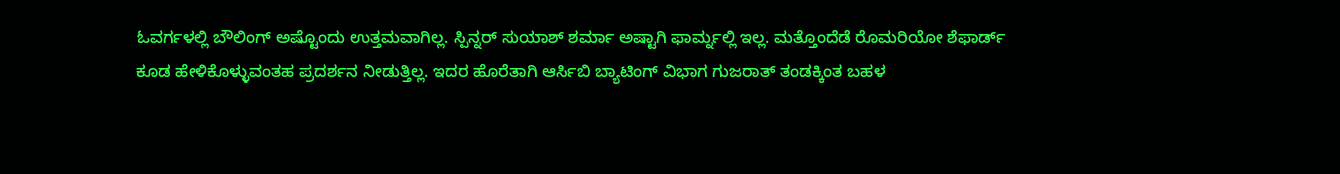ಓವರ್ಗಳಲ್ಲಿ ಬೌಲಿಂಗ್ ಅಷ್ಟೊಂದು ಉತ್ತಮವಾಗಿಲ್ಲ. ಸ್ಪಿನ್ನರ್ ಸುಯಾಶ್ ಶರ್ಮಾ ಅಷ್ಟಾಗಿ ಫಾರ್ಮ್ನಲ್ಲಿ ಇಲ್ಲ. ಮತ್ತೊಂದೆಡೆ ರೊಮರಿಯೋ ಶೆಫಾರ್ಡ್ ಕೂಡ ಹೇಳಿಕೊಳ್ಳುವಂತಹ ಪ್ರದರ್ಶನ ನೀಡುತ್ತಿಲ್ಲ. ಇದರ ಹೊರೆತಾಗಿ ಆರ್ಸಿಬಿ ಬ್ಯಾಟಿಂಗ್ ವಿಭಾಗ ಗುಜರಾತ್ ತಂಡಕ್ಕಿಂತ ಬಹಳ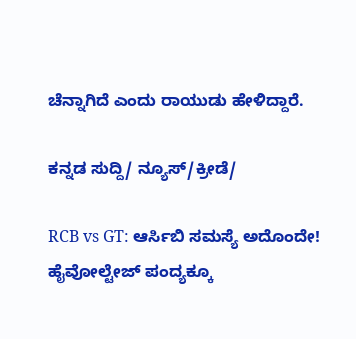ಚೆನ್ನಾಗಿದೆ ಎಂದು ರಾಯುಡು ಹೇಳಿದ್ದಾರೆ.

ಕನ್ನಡ ಸುದ್ದಿ/ ನ್ಯೂಸ್/ಕ್ರೀಡೆ/

RCB vs GT: ಆರ್ಸಿಬಿ ಸಮಸ್ಯೆ ಅದೊಂದೇ! ಹೈವೋಲ್ಟೇಜ್ ಪಂದ್ಯಕ್ಕೂ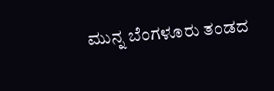ಮುನ್ನ ಬೆಂಗಳೂರು ತಂಡದ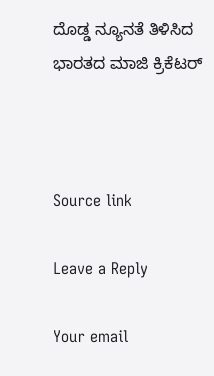ದೊಡ್ಡ ನ್ಯೂನತೆ ತಿಳಿಸಿದ ಭಾರತದ ಮಾಜಿ ಕ್ರಿಕೆಟರ್



Source link

Leave a Reply

Your email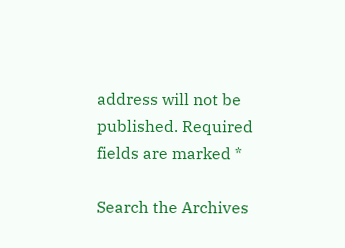address will not be published. Required fields are marked *

Search the Archives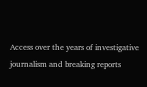Access over the years of investigative journalism and breaking reports